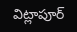విట్లాపూర్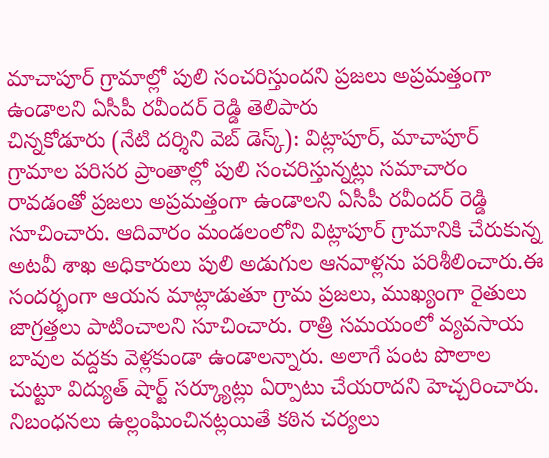మాచాపూర్ గ్రామాల్లో పులి సంచరిస్తుందని ప్రజలు అప్రమత్తంగా ఉండాలని ఏసీపీ రవీందర్ రెడ్డి తెలిపారు
చిన్నకోడూరు (నేటి దర్శిని వెబ్ డెస్క్): విట్లాపూర్, మాచాపూర్ గ్రామాల పరిసర ప్రాంతాల్లో పులి సంచరిస్తున్నట్లు సమాచారం రావడంతో ప్రజలు అప్రమత్తంగా ఉండాలని ఏసీపీ రవీందర్ రెడ్డి సూచించారు. ఆదివారం మండలంలోని విట్లాపూర్ గ్రామానికి చేరుకున్న అటవీ శాఖ అధికారులు పులి అడుగుల ఆనవాళ్లను పరిశీలించారు.ఈ సందర్భంగా ఆయన మాట్లాడుతూ గ్రామ ప్రజలు, ముఖ్యంగా రైతులు జాగ్రత్తలు పాటించాలని సూచించారు. రాత్రి సమయంలో వ్యవసాయ బావుల వద్దకు వెళ్లకుండా ఉండాలన్నారు. అలాగే పంట పొలాల చుట్టూ విద్యుత్ షార్ట్ సర్క్యూట్లు ఏర్పాటు చేయరాదని హెచ్చరించారు. నిబంధనలు ఉల్లంఘించినట్లయితే కఠిన చర్యలు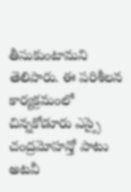తీసుకుంటామని తెలిపారు. ఈ పరిశీలన కార్యక్రమంలో చిన్నకోడూరు ఎస్సై చంద్రమోహన్తో పాటు అటవీ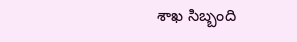శాఖ సిబ్బంది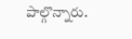పాల్గొన్నారు.